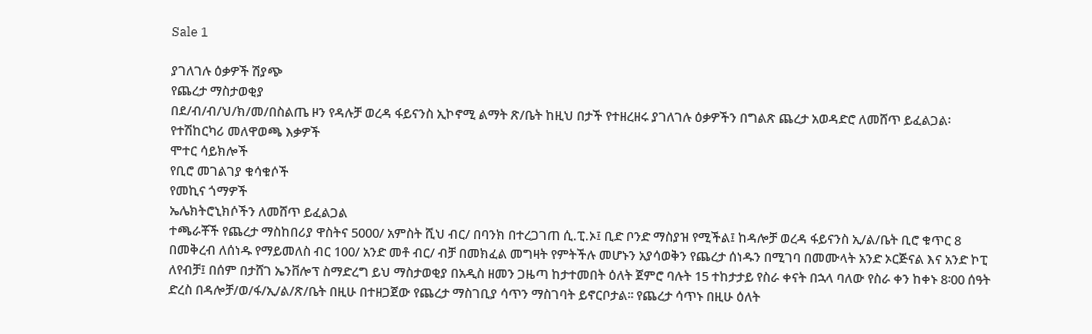Sale 1

ያገለገሉ ዕቃዎች ሽያጭ
የጨረታ ማስታወቂያ
በደ/ብ/ብ/ህ/ክ/መ/በስልጤ ዞን የዳሉቻ ወረዳ ፋይናንስ ኢኮኖሚ ልማት ጽ/ቤት ከዚህ በታች የተዘረዘሩ ያገለገሉ ዕቃዎችን በግልጽ ጨረታ አወዳድሮ ለመሸጥ ይፈልጋል፡
የተሽከርካሪ መለዋወጫ እቃዎች
ሞተር ሳይክሎች
የቢሮ መገልገያ ቁሳቁሶች
የመኪና ጎማዎች
ኤሌክትሮኒክሶችን ለመሸጥ ይፈልጋል
ተጫራቾች የጨረታ ማስከበሪያ ዋስትና 5000/ አምስት ሺህ ብር/ በባንክ በተረጋገጠ ሲ.ፒ.ኦ፤ ቢድ ቦንድ ማስያዝ የሚችል፤ ከዳሎቻ ወረዳ ፋይናንስ ኢ/ል/ቤት ቢሮ ቁጥር 8 በመቅረብ ለሰነዱ የማይመለስ ብር 100/ አንድ መቶ ብር/ ብቻ በመክፈል መግዛት የምትችሉ መሆኑን አያሳወቅን የጨረታ ሰነዱን በሚገባ በመሙላት አንድ ኦርጅናል እና አንድ ኮፒ ለየብቻ፤ በሰም በታሸገ ኤንቨሎፕ ስማድረግ ይህ ማስታወቂያ በአዲስ ዘመን ጋዜጣ ከታተመበት ዕለት ጀምሮ ባሉት 15 ተከታታይ የስራ ቀናት በኋላ ባለው የስራ ቀን ከቀኑ 8፡00 ሰዓት ድረስ በዳሎቻ/ወ/ፋ/ኢ/ል/ጽ/ቤት በዚሁ በተዘጋጀው የጨረታ ማስገቢያ ሳጥን ማስገባት ይኖርቦታል፡፡ የጨረታ ሳጥኑ በዚሁ ዕለት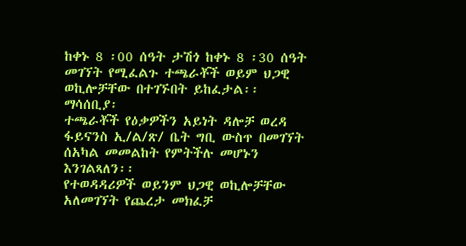ከቀኑ 8 ፡00 ሰዓት ታሽጎ ከቀኑ 8 ፡30 ሰዓት መገኘት የሚፈልጉ ተጫራቾች ወይም ህጋዊ ወኪሎቻቸው በተገኙበት ይከፈታል፡፡
ማሳሰቢያ፡
ተጫራቾች የዕቃዎችን አይነት ዳሎቻ ወረዳ ፋይናንስ ኢ/ል/ጽ/ ቤት ግቢ ውስጥ በመገኘት ሰአካል መመልከት የምትችሉ መሆኑን እንገልጻለን፡፡
የተወዳዳሪዎች ወይንም ህጋዊ ወኪሎቻቸው አለመገኘት የጨረታ መክፈቻ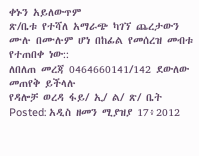ቀኑን አይለውጥም
ጽ/ቤቱ የተሻለ አማራጭ ካገኘ ጨረታውን ሙሉ በሙሉም ሆነ በከፊል የመሰረዝ መብቱ የተጠበቀ ነው::
ለበለጠ መረጃ 0464660141/142 ደውለው መጠየቅ ይችላሉ
የዳሎቻ ወረዳ ፋይ/ ኢ/ ል/ ጽ/ ቤት
Posted: አዲስ ዘመን ሚያዝያ 17፥2012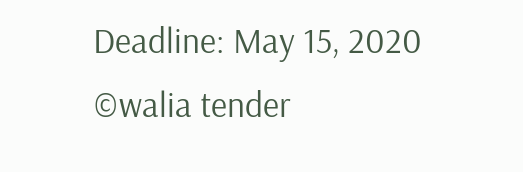Deadline: May 15, 2020
©walia tender